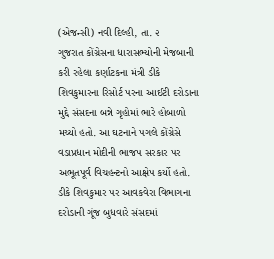(એજન્સી) નવી દિલ્હી, તા. ૨
ગુજરાત કોંગ્રેસના ધારાસભ્યોની મેજબાની કરી રહેલા કર્ણાટકના મંત્રી ડીકે શિવકુમારના રિસોર્ટ પરના આઈટી દરોડાના મુદ્દે સંસદના બન્ને ગૃહોમાં ભારે હોબાળો મચ્યો હતો. આ ઘટનાને પગલે કોંગ્રેસે વડાપ્રધાન મોદીની ભાજપ સરકાર પર અભૂતપૂર્વ વિચહન્ટનો આક્ષેપ કર્યો હતો. ડીકે શિવકુમાર પર આવકવેરા વિભાગના દરોડાની ગૂંજ બુધવારે સંસદમાં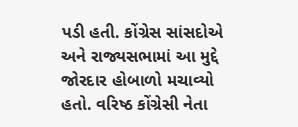પડી હતી. કોંગ્રેસ સાંસદોએ અને રાજ્યસભામાં આ મુદ્દે જોરદાર હોબાળો મચાવ્યો હતો. વરિષ્ઠ કોંગ્રેસી નેતા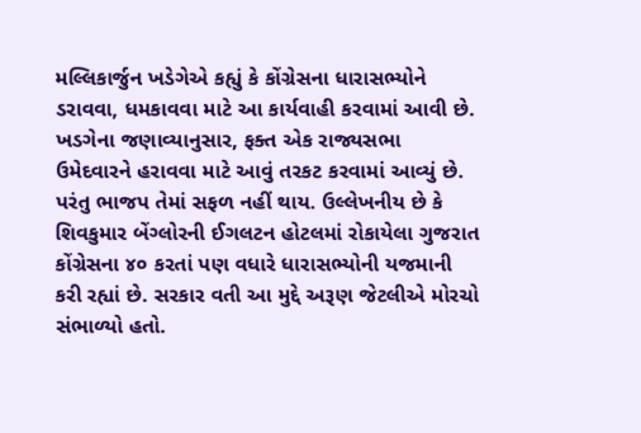મલ્લિકાર્જુન ખડેગેએ કહ્યું કે કોંગ્રેસના ધારાસભ્યોને ડરાવવા, ધમકાવવા માટે આ કાર્યવાહી કરવામાં આવી છે. ખડગેના જણાવ્યાનુસાર, ફક્ત એક રાજ્યસભા ઉમેદવારને હરાવવા માટે આવું તરકટ કરવામાં આવ્યું છે. પરંતુ ભાજપ તેમાં સફળ નહીં થાય. ઉલ્લેખનીય છે કે શિવકુમાર બેંગ્લોરની ઈગલટન હોટલમાં રોકાયેલા ગુજરાત કોંગ્રેસના ૪૦ કરતાં પણ વધારે ધારાસભ્યોની યજમાની કરી રહ્યાં છે. સરકાર વતી આ મુદ્દે અરૂણ જેટલીએ મોરચો સંભાળ્યો હતો.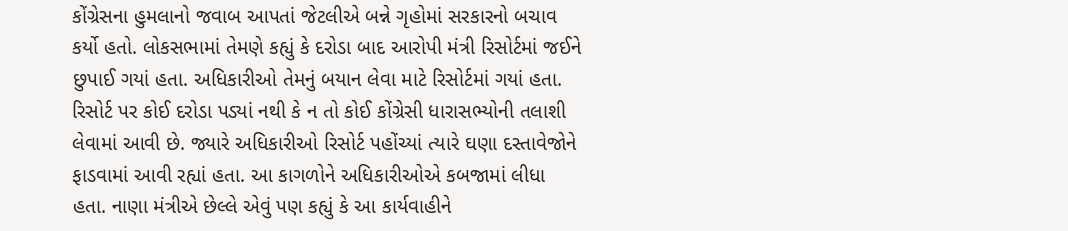કોંગ્રેસના હુમલાનો જવાબ આપતાં જેટલીએ બન્ને ગૃહોમાં સરકારનો બચાવ કર્યો હતો. લોકસભામાં તેમણે કહ્યું કે દરોડા બાદ આરોપી મંત્રી રિસોર્ટમાં જઈને છુપાઈ ગયાં હતા. અધિકારીઓ તેમનું બયાન લેવા માટે રિસોર્ટમાં ગયાં હતા. રિસોર્ટ પર કોઈ દરોડા પડ્યાં નથી કે ન તો કોઈ કોંગ્રેસી ધારાસભ્યોની તલાશી લેવામાં આવી છે. જ્યારે અધિકારીઓ રિસોર્ટ પહોંચ્યાં ત્યારે ઘણા દસ્તાવેજોને ફાડવામાં આવી રહ્યાં હતા. આ કાગળોને અધિકારીઓએ કબજામાં લીધા હતા. નાણા મંત્રીએ છેલ્લે એવું પણ કહ્યું કે આ કાર્યવાહીને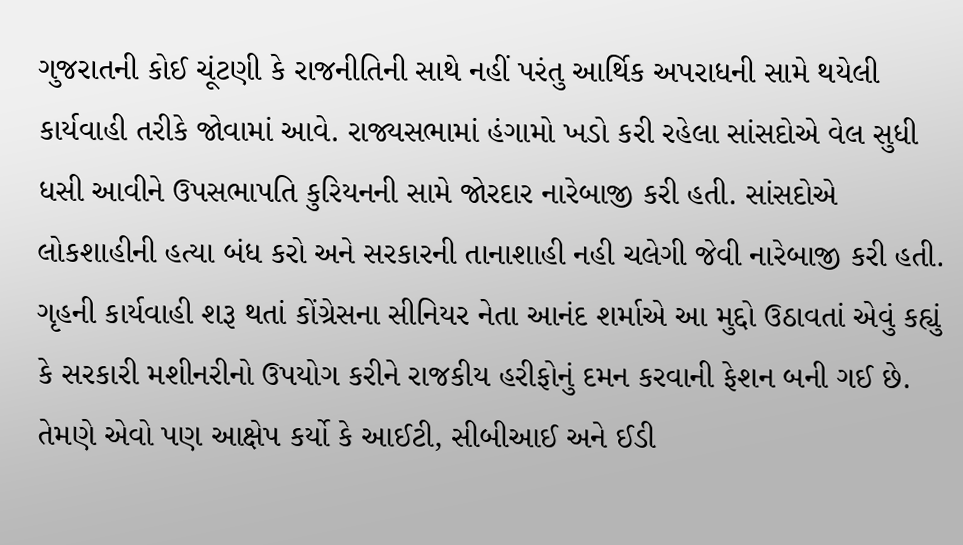ગુજરાતની કોઈ ચૂંટણી કે રાજનીતિની સાથે નહીં પરંતુ આર્થિક અપરાધની સામે થયેલી કાર્યવાહી તરીકે જોવામાં આવે. રાજ્યસભામાં હંગામો ખડો કરી રહેલા સાંસદોએ વેલ સુધી ધસી આવીને ઉપસભાપતિ કુરિયનની સામે જોરદાર નારેબાજી કરી હતી. સાંસદોએ લોકશાહીની હત્યા બંધ કરો અને સરકારની તાનાશાહી નહી ચલેગી જેવી નારેબાજી કરી હતી. ગૃહની કાર્યવાહી શરૂ થતાં કોંગ્રેસના સીનિયર નેતા આનંદ શર્માએ આ મુદ્દો ઉઠાવતાં એવું કહ્યું કે સરકારી મશીનરીનો ઉપયોગ કરીને રાજકીય હરીફોનું દમન કરવાની ફેશન બની ગઈ છે. તેમણે એવો પણ આક્ષેપ કર્યો કે આઈટી, સીબીઆઈ અને ઈડી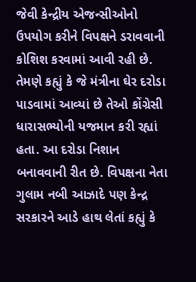જેવી કેન્દ્રીય એજન્સીઓનો ઉપયોગ કરીને વિપક્ષને ડરાવવાની કોશિશ કરવામાં આવી રહી છે. તેમણે કહ્યું કે જે મંત્રીના ઘેર દરોડા પાડવામાં આવ્યાં છે તેઓ કોંગ્રેસી ધારાસભ્યોની યજમાન કરી રહ્યાં હતા. આ દરોડા નિશાન બનાવવાની રીત છે. વિપક્ષના નેતા ગુલામ નબી આઝાદે પણ કેન્દ્ર સરકારને આડે હાથ લેતાં કહ્યું કે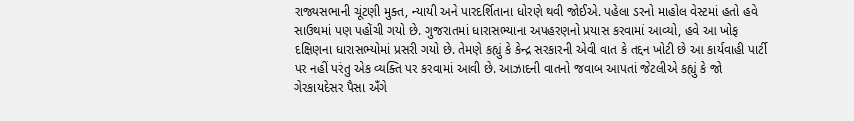રાજ્યસભાની ચૂંટણી મુક્ત, ન્યાયી અને પારદર્શિતાના ધોરણે થવી જોઈએ. પહેલા ડરનો માહોલ વેસ્ટમાં હતો હવે સાઉથમાં પણ પહોંચી ગયો છે. ગુજરાતમાં ધારાસભ્યાના અપહરણનો પ્રયાસ કરવામાં આવ્યો, હવે આ ખોફ દક્ષિણના ધારાસભ્યોમાં પ્રસરી ગયો છે. તેમણે કહ્યું કે કેન્દ્ર સરકારની એવી વાત કે તદ્દન ખોટી છે આ કાર્યવાહી પાર્ટી પર નહીં પરંતુ એક વ્યક્તિ પર કરવામાં આવી છે. આઝાદની વાતનો જવાબ આપતાં જેટલીએ કહ્યું કે જો ગેરકાયદેસર પૈસા અઁંગે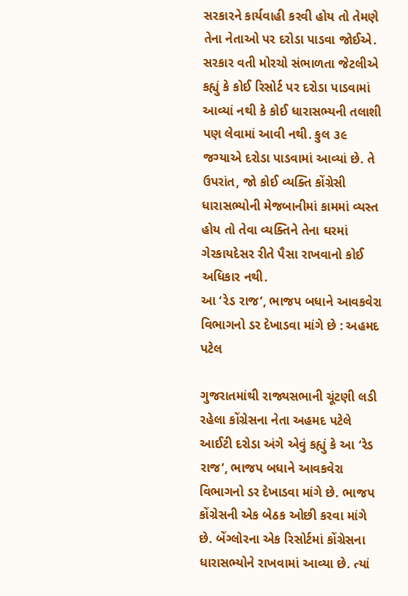સરકારને કાર્યવાહી કરવી હોય તો તેમણે તેના નેતાઓ પર દરોડા પાડવા જોઈએ. સરકાર વતી મોરચો સંભાળતા જેટલીએ કહ્યું કે કોઈ રિસોર્ટ પર દરોડા પાડવામાં આવ્યાં નથી કે કોઈ ધારાસભ્યની તલાશી પણ લેવામાં આવી નથી. કુલ ૩૯ જગ્યાએ દરોડા પાડવામાં આવ્યાં છે. તે ઉપરાંત, જો કોઈ વ્યક્તિ કોંગ્રેસી ધારાસભ્યોની મેજબાનીમાં કામમાં વ્યસ્ત હોય તો તેવા વ્યક્તિને તેના ઘરમાં ગેરકાયદેસર રીતે પૈસા રાખવાનો કોઈ અધિકાર નથી.
આ ‘રેડ રાજ’, ભાજપ બધાને આવકવેરા
વિભાગનો ડર દેખાડવા માંગે છે : અહમદ પટેલ

ગુજરાતમાંથી રાજ્યસભાની ચૂંટણી લડી રહેલા કોંગ્રેસના નેતા અહમદ પટેલે આઈટી દરોડા અંગે એવું કહ્યું કે આ ‘રેડ રાજ’, ભાજપ બધાને આવકવેરા વિભાગનો ડર દેખાડવા માંગે છે. ભાજપ કોંગ્રેસની એક બેઠક ઓછી કરવા માંગે છે. બેંગ્લોરના એક રિસોર્ટમાં કોંગ્રેસના ધારાસભ્યોને રાખવામાં આવ્યા છે. ત્યાં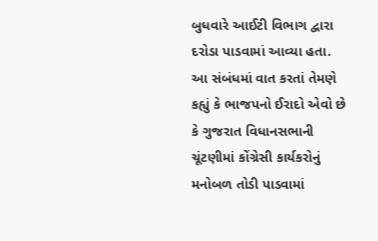બુધવારે આઈટી વિભાગ દ્વારા દરોડા પાડવામાં આવ્યા હતા. આ સંબંધમાં વાત કરતાં તેમણે કહ્યું કે ભાજપનો ઈરાદો એવો છે કે ગુજરાત વિધાનસભાની ચૂંટણીમાં કોંગ્રેસી કાર્યકરોનું મનોબળ તોડી પાડવામાં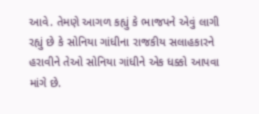આવે. તેમણે આગળ કહ્યું કે ભાજપને એવું લાગી રહ્યું છે કે સોનિયા ગાંધીના રાજકીય સલાહકારને હરાવીને તેઓ સોનિયા ગાંધીને એક ધક્કો આપવા માંગે છે.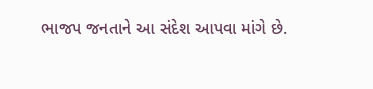ભાજપ જનતાને આ સંદેશ આપવા માંગે છે.